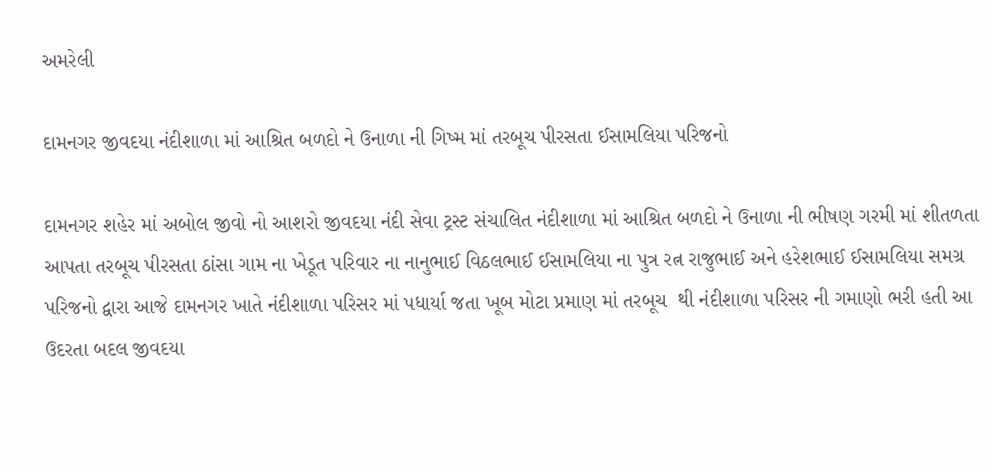અમરેલી

દામનગર જીવદયા નંદીશાળા માં આશ્રિત બળદો ને ઉનાળા ની ગિષ્મ માં તરબૂચ પીરસતા ઈસામલિયા પરિજનો

દામનગર શહેર માં અબોલ જીવો નો આશરો જીવદયા નંદી સેવા ટ્રસ્ટ સંચાલિત નંદીશાળા માં આશ્રિત બળદો ને ઉનાળા ની ભીષણ ગરમી માં શીતળતા આપતા તરબૂચ પીરસતા ઠાંસા ગામ ના ખેડૂત પરિવાર ના નાનુભાઈ વિઠલભાઈ ઈસામલિયા ના પુત્ર રત્ન રાજુભાઈ અને હરેશભાઈ ઈસામલિયા સમગ્ર પરિજનો દ્વારા આજે દામનગર ખાતે નંદીશાળા પરિસર માં પધાર્યા જતા ખૂબ મોટા પ્રમાણ માં તરબૂચ  થી નંદીશાળા પરિસર ની ગમાણો ભરી હતી આ ઉદરતા બદલ જીવદયા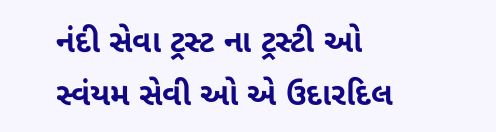નંદી સેવા ટ્રસ્ટ ના ટ્રસ્ટી ઓ સ્વંયમ સેવી ઓ એ ઉદારદિલ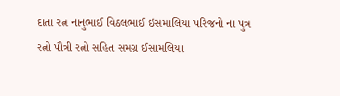દાતા રત્ન નાનુભાઈ વિઠલભાઈ ઇસમાલિયા પરિજનો ના પુત્ર રત્નો પૌત્રી રત્નો સહિત સમગ્ર ઈસામલિયા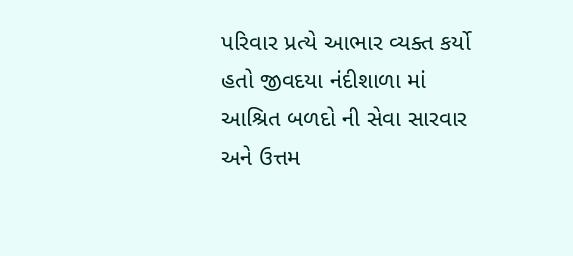પરિવાર પ્રત્યે આભાર વ્યક્ત કર્યો હતો જીવદયા નંદીશાળા માં આશ્રિત બળદો ની સેવા સારવાર અને ઉત્તમ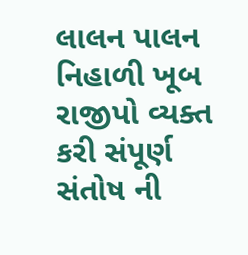લાલન પાલન નિહાળી ખૂબ રાજીપો વ્યક્ત કરી સંપૂર્ણ સંતોષ ની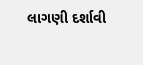લાગણી દર્શાવી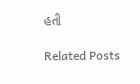હતી

Related Posts